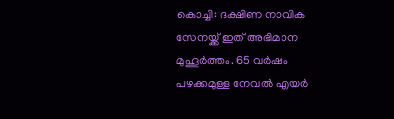കൊച്ചി: ദക്ഷിണ നാവിക സേനയ്ക്ക് ഇത് അഭിമാന മുഹൂർത്തം. 65 വർഷം പഴക്കമുള്ള നേവൽ എയർ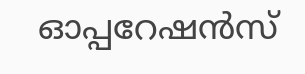ഓപ്പറേഷൻസ്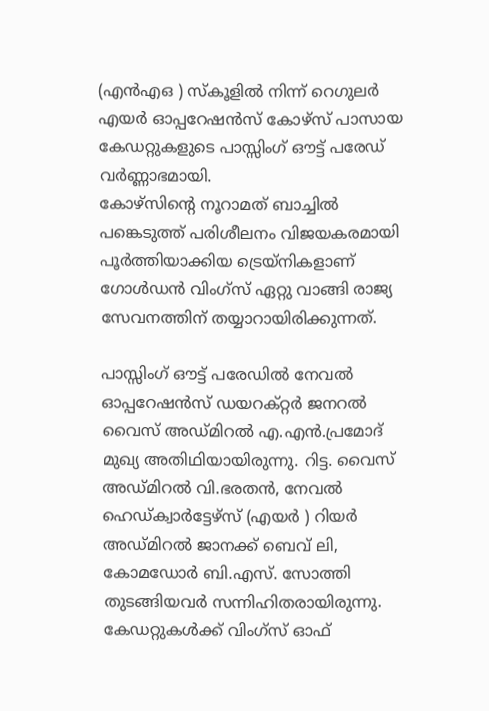(എൻഎഒ ) സ്കൂളിൽ നിന്ന് റെഗുലർ എയർ ഓപ്പറേഷൻസ് കോഴ്സ് പാസായ കേഡറ്റുകളുടെ പാസ്സിംഗ് ഔട്ട് പരേഡ് വർണ്ണാഭമായി.
കോഴ്സിൻ്റെ നൂറാമത് ബാച്ചിൽ പങ്കെടുത്ത് പരിശീലനം വിജയകരമായി പൂർത്തിയാക്കിയ ട്രെയ്നികളാണ് ഗോൾഡൻ വിംഗ്സ് ഏറ്റു വാങ്ങി രാജ്യ സേവനത്തിന് തയ്യാറായിരിക്കുന്നത്.

പാസ്സിംഗ് ഔട്ട് പരേഡിൽ നേവൽ ഓപ്പറേഷൻസ് ഡയറക്റ്റർ ജനറൽ വൈസ് അഡ്മിറൽ എ.എൻ.പ്രമോദ് മുഖ്യ അതിഥിയായിരുന്നു. റിട്ട. വൈസ് അഡ്മിറൽ വി.ഭരതൻ, നേവൽ ഹെഡ്ക്വാർട്ടേഴ്സ് (എയർ ) റിയർ അഡ്മിറൽ ജാനക്ക് ബെവ് ലി, കോമഡോർ ബി.എസ്. സോത്തി തുടങ്ങിയവർ സന്നിഹിതരായിരുന്നു.
കേഡറ്റുകൾക്ക് വിംഗ്സ് ഓഫ്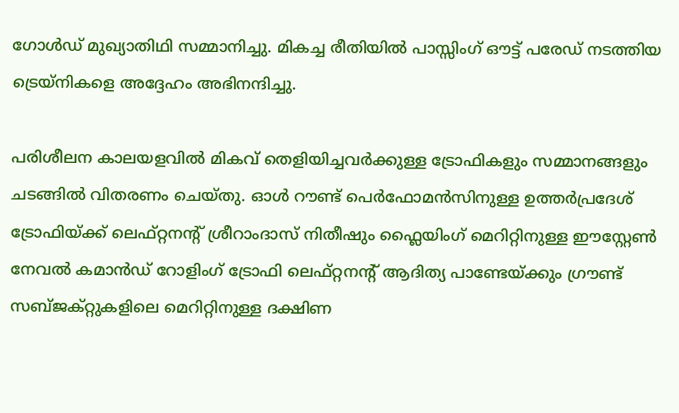ഗോൾഡ് മുഖ്യാതിഥി സമ്മാനിച്ചു. മികച്ച രീതിയിൽ പാസ്സിംഗ് ഔട്ട് പരേഡ് നടത്തിയ ട്രെയ്നികളെ അദ്ദേഹം അഭിനന്ദിച്ചു.

പരിശീലന കാലയളവിൽ മികവ് തെളിയിച്ചവർക്കുള്ള ട്രോഫികളും സമ്മാനങ്ങളും ചടങ്ങിൽ വിതരണം ചെയ്തു. ഓൾ റൗണ്ട് പെർഫോമൻസിനുള്ള ഉത്തർപ്രദേശ് ട്രോഫിയ്ക്ക് ലെഫ്റ്റനൻ്റ് ശ്രീറാംദാസ് നിതീഷും ഫ്ലൈയിംഗ് മെറിറ്റിനുള്ള ഈസ്റ്റേൺ നേവൽ കമാൻഡ് റോളിംഗ് ട്രോഫി ലെഫ്റ്റനൻ്റ് ആദിത്യ പാണ്ടേയ്ക്കും ഗ്രൗണ്ട് സബ്ജക്റ്റുകളിലെ മെറിറ്റിനുള്ള ദക്ഷിണ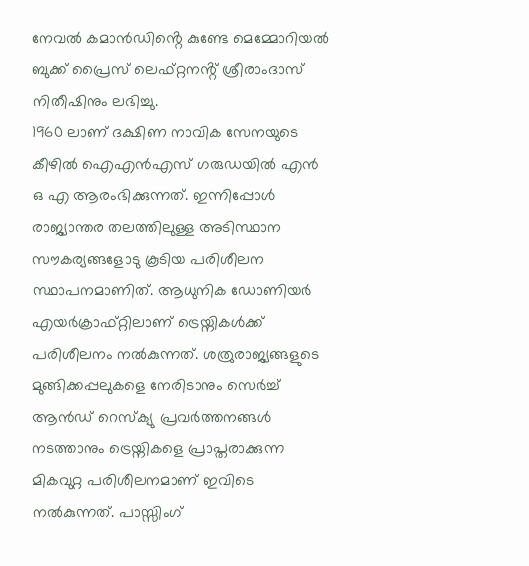നേവൽ കമാൻഡിൻ്റെ കുണ്ടേ മെമ്മോറിയൽ ബുക്ക് പ്രൈസ് ലെഫ്റ്റനൻ്റ് ശ്രീരാംദാസ് നിതീഷിനും ലഭിച്ചു.
1960 ലാണ് ദക്ഷിണ നാവിക സേനയുടെ കീഴിൽ ഐഎൻഎസ് ഗരുഡയിൽ എൻ ഒ എ ആരംഭിക്കുന്നത്. ഇന്നിപ്പോൾ രാജ്യാന്തര തലത്തിലുള്ള അടിസ്ഥാന സൗകര്യങ്ങളോടു കൂടിയ പരിശീലന സ്ഥാപനമാണിത്. ആധുനിക ഡോണിയർ എയർക്രാഫ്റ്റിലാണ് ട്രെയ്നികൾക്ക് പരിശീലനം നൽകുന്നത്. ശത്രുരാജ്യങ്ങളുടെ മുങ്ങിക്കപ്പലുകളെ നേരിടാനും സെർച്ച് ആൻഡ് റെസ്ക്യു പ്രവർത്തനങ്ങൾ നടത്താനും ട്രെയ്നികളെ പ്രാപ്തരാക്കുന്ന മികവുറ്റ പരിശീലനമാണ് ഇവിടെ നൽകുന്നത്. പാസ്സിംഗ്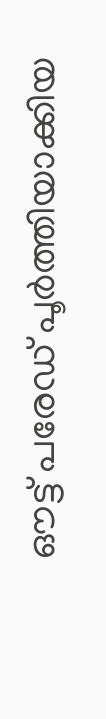ഔട്ട് പരേഡ് പൂർത്തിയാക്കിയ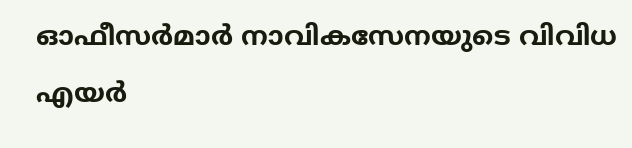ഓഫീസർമാർ നാവികസേനയുടെ വിവിധ എയർ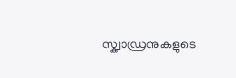സ്ക്വാഡ്രനുകളുടെ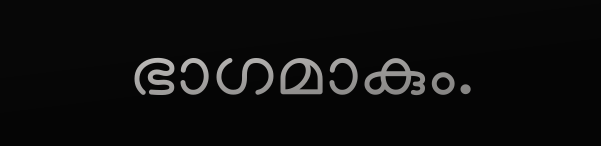ഭാഗമാകും.